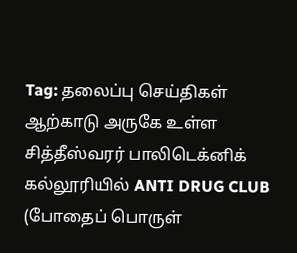Tag: தலைப்பு செய்திகள்
ஆற்காடு அருகே உள்ள சித்தீஸ்வரர் பாலிடெக்னிக் கல்லூரியில் ANTI DRUG CLUB (போதைப் பொருள்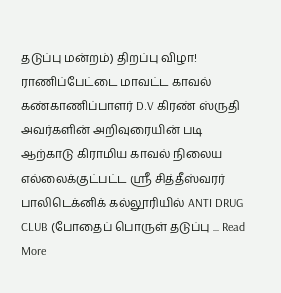தடுப்பு மன்றம்) திறப்பு விழா!
ராணிப்பேட்டை மாவட்ட காவல் கண்காணிப்பாளர் D.V கிரண் ஸ்ருதி அவர்களின் அறிவுரையின் படி ஆற்காடு கிராமிய காவல் நிலைய எல்லைக்குட்பட்ட ஶ்ரீ சித்தீஸ்வரர் பாலிடெக்னிக் கல்லூரியில் ANTI DRUG CLUB (போதைப் பொருள் தடுப்பு ... Read More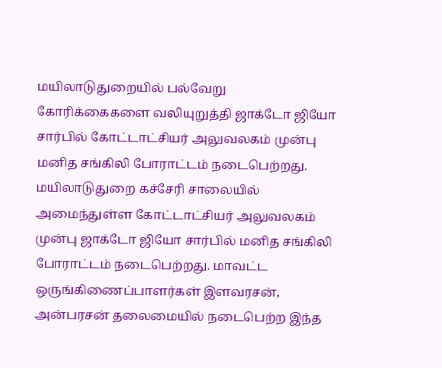மயிலாடுதுறையில் பல்வேறு கோரிக்கைகளை வலியுறுத்தி ஜாக்டோ ஜியோ சார்பில் கோட்டாட்சியர் அலுவலகம் முன்பு மனித சங்கிலி போராட்டம் நடைபெற்றது.
மயிலாடுதுறை கச்சேரி சாலையில் அமைந்துள்ள கோட்டாட்சியர் அலுவலகம் முன்பு ஜாக்டோ ஜியோ சார்பில் மனித சங்கிலி போராட்டம் நடைபெற்றது. மாவட்ட ஒருங்கிணைப்பாளர்கள் இளவரசன், அன்பரசன் தலைமையில் நடைபெற்ற இந்த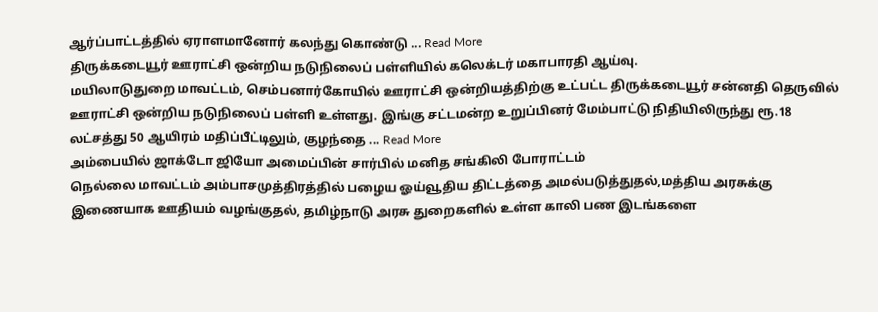ஆர்ப்பாட்டத்தில் ஏராளமானோர் கலந்து கொண்டு ... Read More
திருக்கடையூர் ஊராட்சி ஒன்றிய நடுநிலைப் பள்ளியில் கலெக்டர் மகாபாரதி ஆய்வு.
மயிலாடுதுறை மாவட்டம், செம்பனார்கோயில் ஊராட்சி ஒன்றியத்திற்கு உட்பட்ட திருக்கடையூர் சன்னதி தெருவில் ஊராட்சி ஒன்றிய நடுநிலைப் பள்ளி உள்ளது. இங்கு சட்டமன்ற உறுப்பினர் மேம்பாட்டு நிதியிலிருந்து ரூ.18 லட்சத்து 50 ஆயிரம் மதிப்பீட்டிலும், குழந்தை ... Read More
அம்பையில் ஜாக்டோ ஜியோ அமைப்பின் சார்பில் மனித சங்கிலி போராட்டம்
நெல்லை மாவட்டம் அம்பாசமுத்திரத்தில் பழைய ஓய்வூதிய திட்டத்தை அமல்படுத்துதல்,மத்திய அரசுக்கு இணையாக ஊதியம் வழங்குதல், தமிழ்நாடு அரசு துறைகளில் உள்ள காலி பண இடங்களை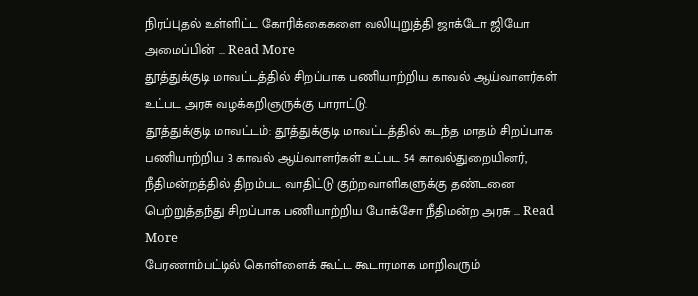நிரப்புதல் உள்ளிட்ட கோரிக்கைகளை வலியுறுத்தி ஜாக்டோ ஜியோ அமைப்பின் ... Read More
தூத்துக்குடி மாவட்டத்தில் சிறப்பாக பணியாற்றிய காவல் ஆய்வாளர்கள் உட்பட அரசு வழக்கறிஞருக்கு பாராட்டு.
தூத்துக்குடி மாவட்டம்: தூத்துக்குடி மாவட்டத்தில் கடந்த மாதம் சிறப்பாக பணியாற்றிய 3 காவல் ஆய்வாளர்கள் உட்பட 54 காவல்துறையினர், நீதிமன்றத்தில் திறம்பட வாதிட்டு குற்றவாளிகளுக்கு தண்டனை பெற்றுத்தந்து சிறப்பாக பணியாற்றிய போக்சோ நீதிமன்ற அரசு ... Read More
பேரணாம்பட்டில் கொள்ளைக் கூட்ட கூடாரமாக மாறிவரும்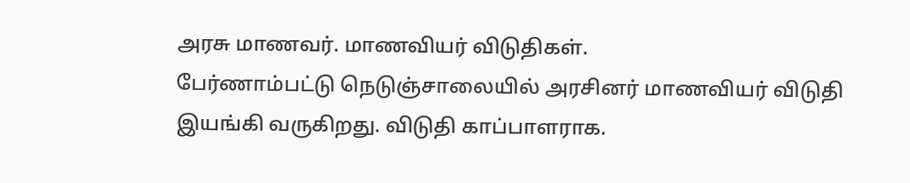அரசு மாணவர். மாணவியர் விடுதிகள்.
பேர்ணாம்பட்டு நெடுஞ்சாலையில் அரசினர் மாணவியர் விடுதி இயங்கி வருகிறது. விடுதி காப்பாளராக.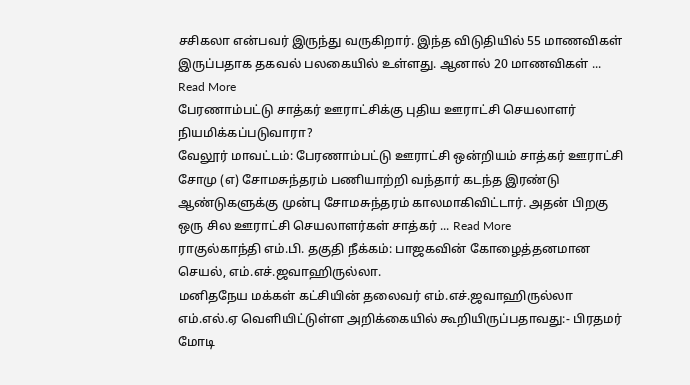சசிகலா என்பவர் இருந்து வருகிறார். இந்த விடுதியில் 55 மாணவிகள் இருப்பதாக தகவல் பலகையில் உள்ளது. ஆனால் 20 மாணவிகள் ... Read More
பேரணாம்பட்டு சாத்கர் ஊராட்சிக்கு புதிய ஊராட்சி செயலாளர் நியமிக்கப்படுவாரா?
வேலூர் மாவட்டம்: பேரணாம்பட்டு ஊராட்சி ஒன்றியம் சாத்கர் ஊராட்சி சோமு (எ) சோமசுந்தரம் பணியாற்றி வந்தார் கடந்த இரண்டு ஆண்டுகளுக்கு முன்பு சோமசுந்தரம் காலமாகிவிட்டார். அதன் பிறகு ஒரு சில ஊராட்சி செயலாளர்கள் சாத்கர் ... Read More
ராகுல்காந்தி எம்.பி. தகுதி நீக்கம்: பாஜகவின் கோழைத்தனமான செயல், எம்.எச்.ஜவாஹிருல்லா.
மனிதநேய மக்கள் கட்சியின் தலைவர் எம்.எச்.ஜவாஹிருல்லா எம்.எல்.ஏ வெளியிட்டுள்ள அறிக்கையில் கூறியிருப்பதாவது:- பிரதமர் மோடி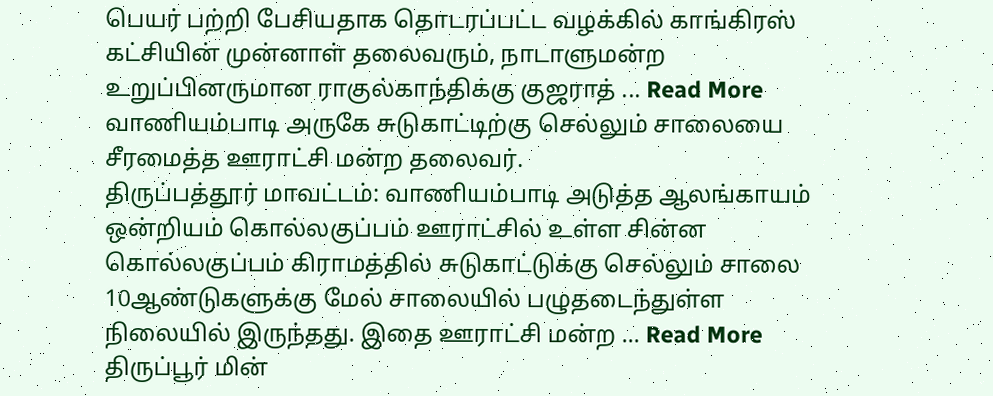பெயர் பற்றி பேசியதாக தொடரப்பட்ட வழக்கில் காங்கிரஸ் கட்சியின் முன்னாள் தலைவரும், நாடாளுமன்ற உறுப்பினருமான ராகுல்காந்திக்கு குஜராத் ... Read More
வாணியம்பாடி அருகே சுடுகாட்டிற்கு செல்லும் சாலையை சீரமைத்த ஊராட்சி மன்ற தலைவர்.
திருப்பத்தூர் மாவட்டம்: வாணியம்பாடி அடுத்த ஆலங்காயம் ஒன்றியம் கொல்லகுப்பம் ஊராட்சில் உள்ள சின்ன கொல்லகுப்பம் கிராமத்தில் சுடுகாட்டுக்கு செல்லும் சாலை 10ஆண்டுகளுக்கு மேல் சாலையில் பழுதடைந்துள்ள நிலையில் இருந்தது. இதை ஊராட்சி மன்ற ... Read More
திருப்பூர் மின்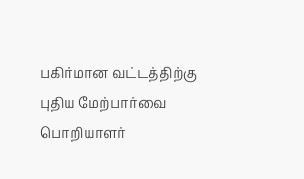பகிர்மான வட்டத்திற்கு புதிய மேற்பார்வை பொறியாளர்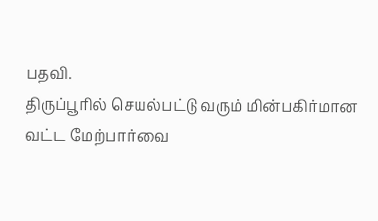பதவி.
திருப்பூரில் செயல்பட்டு வரும் மின்பகிர்மான வட்ட மேற்பார்வை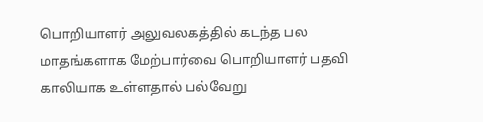பொறியாளர் அலுவலகத்தில் கடந்த பல மாதங்களாக மேற்பார்வை பொறியாளர் பதவி காலியாக உள்ளதால் பல்வேறு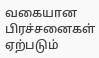வகையான பிரச்சனைகள் ஏற்படும்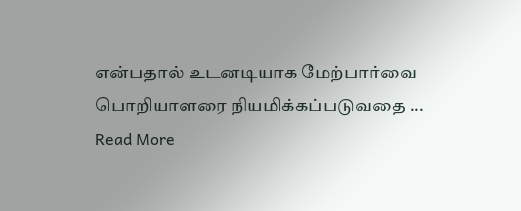என்பதால் உடனடியாக மேற்பார்வை பொறியாளரை நியமிக்கப்படுவதை ... Read More